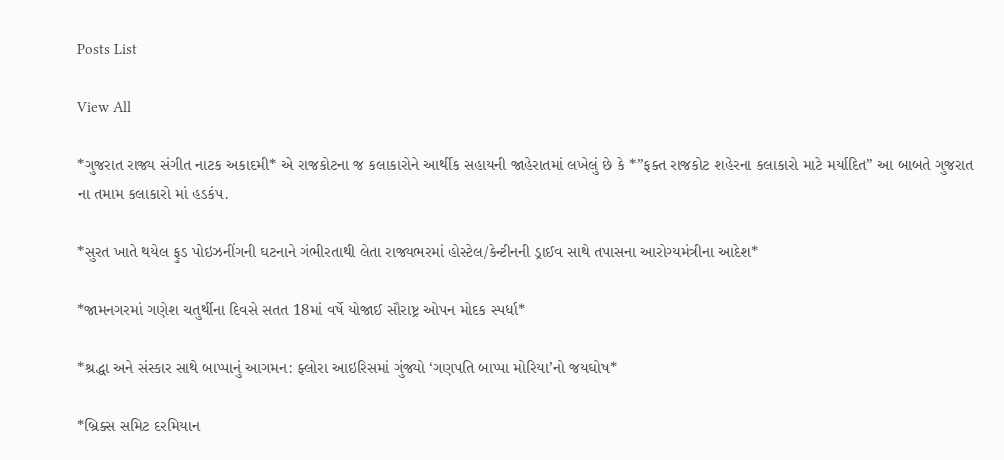Posts List

View All

*ગુજરાત રાજ્ય સંગીત નાટક અકાદમી* એ રાજકોટના જ કલાકારોને આર્થીક સહાયની જાહેરાતમાં લખેલું છે કે *”ફક્ત રાજકોટ શહેરના કલાકારો માટે મર્યાદિત” આ બાબતે ગુજરાત ના તમામ કલાકારો માં હડકંપ.

*સુરત ખાતે થયેલ ફુડ પોઇઝનીંગની ઘટનાને ગંભીરતાથી લેતા રાજ્યભરમાં હોસ્ટેલ/કેન્ટીનની ડ્રાઈવ સાથે તપાસના આરોગ્યમંત્રીના આદેશ*

*જામનગરમાં ગણેશ ચતુર્થીના દિવસે સતત 18માં વર્ષે યોજાઈ સૌરાષ્ટ્ર ઓપન મોદક સ્પર્ધા*

*શ્રદ્ધા અને સંસ્કાર સાથે બાપ્પાનું આગમન: ફ્લોરા આઇરિસમાં ગુંજ્યો ‘ગણપતિ બાપ્પા મોરિયા’નો જયઘોષ*

*બ્રિક્સ સમિટ દરમિયાન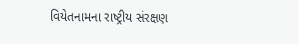વિયેતનામના રાષ્ટ્રીય સંરક્ષણ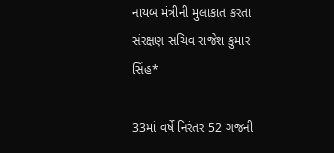નાયબ મંત્રીની મુલાકાત કરતા સંરક્ષણ સચિવ રાજેશ કુમાર સિંહ*

33માં વર્ષે નિરંતર 52 ગજની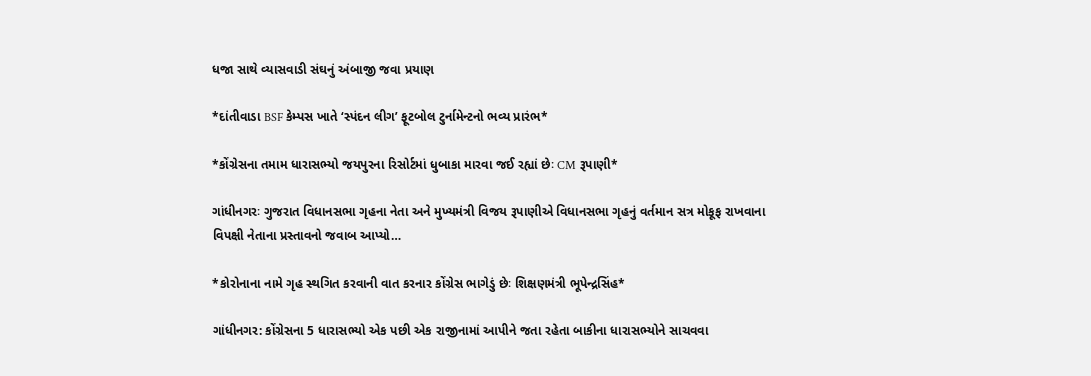ધજા સાથે વ્યાસવાડી સંઘનું અંબાજી જવા પ્રયાણ

*દાંતીવાડા BSF કેમ્પસ ખાતે ‘સ્પંદન લીગ’ ફૂટબોલ ટુર્નામેન્ટનો ભવ્ય પ્રારંભ*

*કોંગ્રેસના તમામ ધારાસભ્યો જયપુરના રિસોર્ટમાં ધુબાકા મારવા જઈ રહ્યાં છેઃ CM રૂપાણી*

ગાંધીનગરઃ ગુજરાત વિધાનસભા ગૃહના નેતા અને મુખ્યમંત્રી વિજય રૂપાણીએ વિધાનસભા ગૃહનું વર્તમાન સત્ર મોકૂફ રાખવાના વિપક્ષી નેતાના પ્રસ્તાવનો જવાબ આપ્યો…

*કોરોનાના નામે ગૃહ સ્થગિત કરવાની વાત કરનાર કોંગ્રેસ ભાગેડું છેઃ શિક્ષણમંત્રી ભૂપેન્દ્રસિંહ*

ગાંધીનગર: કોંગ્રેસના 5 ધારાસભ્યો એક પછી એક રાજીનામાં આપીને જતા રહેતા બાકીના ધારાસભ્યોને સાચવવા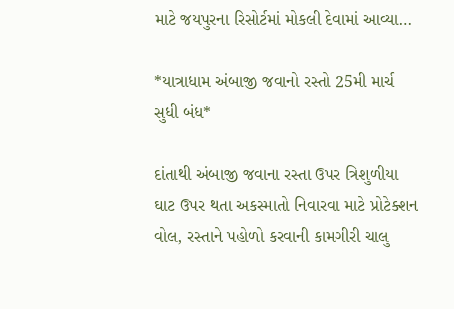માટે જયપુરના રિસોર્ટમાં મોકલી દેવામાં આવ્યા…

*યાત્રાધામ અંબાજી જવાનો રસ્તો 25મી માર્ચ સુધી બંધ*

દાંતાથી અંબાજી જવાના રસ્તા ઉપર ત્રિશુળીયા ઘાટ ઉપર થતા અકસ્માતો નિવારવા માટે પ્રોટેક્શન વોલ, રસ્તાને પહોળો કરવાની કામગીરી ચાલુ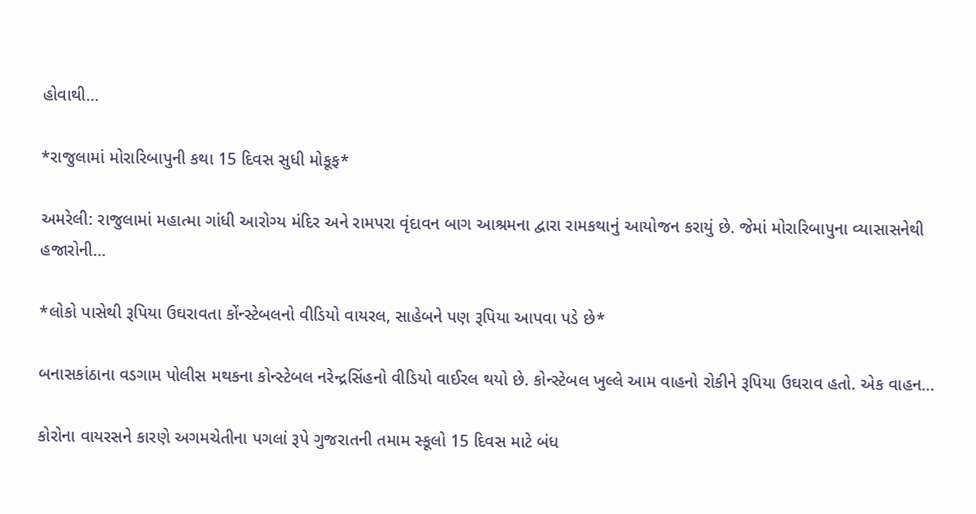હોવાથી…

*રાજુલામાં મોરારિબાપુની કથા 15 દિવસ સુધી મોકૂફ*

અમરેલી: રાજુલામાં મહાત્મા ગાંધી આરોગ્ય મંદિર અને રામપરા વૃંદાવન બાગ આશ્રમના દ્વારા રામકથાનું આયોજન કરાયું છે. જેમાં મોરારિબાપુના વ્યાસાસનેથી હજારોની…

*લોકો પાસેથી રૂપિયા ઉઘરાવતા કોંન્સ્ટેબલનો વીડિયો વાયરલ, સાહેબને પણ રૂપિયા આપવા પડે છે*

બનાસકાંઠાના વડગામ પોલીસ મથકના કોન્સ્ટેબલ નરેન્દ્રસિંહનો વીડિયો વાઈરલ થયો છે. કોન્સ્ટેબલ ખુલ્લે આમ વાહનો રોકીને રૂપિયા ઉઘરાવ હતો. એક વાહન…

કોરોના વાયરસને કારણે અગમચેતીના પગલાં રૂપે ગુજરાતની તમામ સ્કૂલો 15 દિવસ માટે બંધ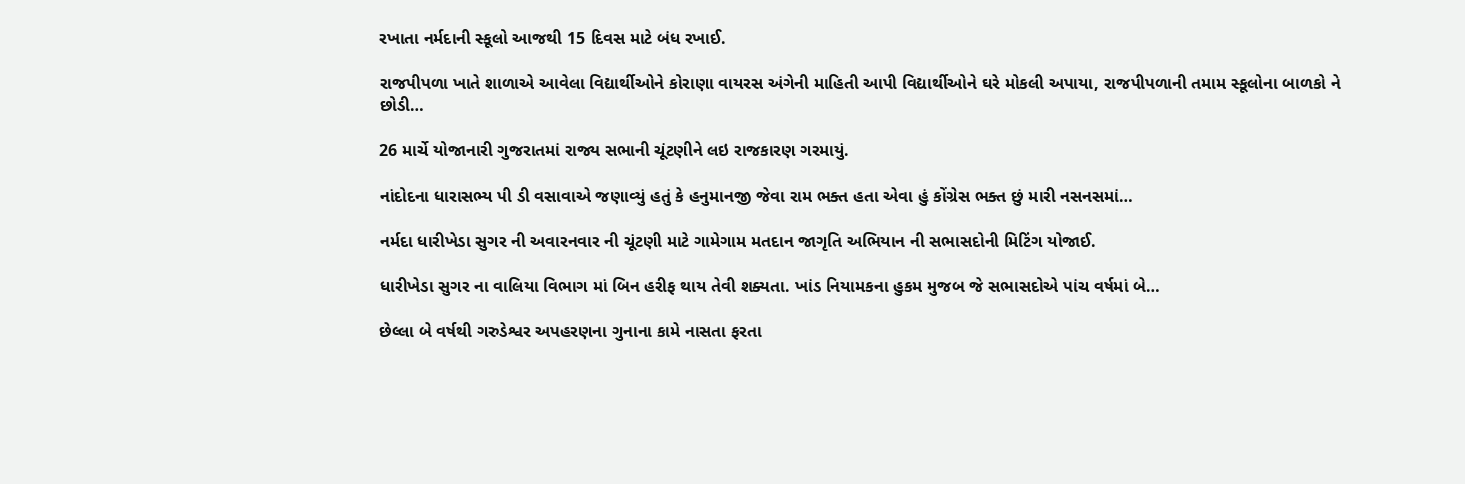રખાતા નર્મદાની સ્કૂલો આજથી 15 દિવસ માટે બંધ રખાઈ.

રાજપીપળા ખાતે શાળાએ આવેલા વિદ્યાર્થીઓને કોરાણા વાયરસ અંગેની માહિતી આપી વિદ્યાર્થીઓને ઘરે મોકલી અપાયા, રાજપીપળાની તમામ સ્કૂલોના બાળકો ને છોડી…

26 માર્ચે યોજાનારી ગુજરાતમાં રાજ્ય સભાની ચૂંટણીને લઇ રાજકારણ ગરમાયું.

નાંદોદના ધારાસભ્ય પી ડી વસાવાએ જણાવ્યું હતું કે હનુમાનજી જેવા રામ ભક્ત હતા એવા હું કોંગ્રેસ ભક્ત છું મારી નસનસમાં…

નર્મદા ધારીખેડા સુગર ની અવારનવાર ની ચૂંટણી માટે ગામેગામ મતદાન જાગૃતિ અભિયાન ની સભાસદોની મિટિંગ યોજાઈ.

ધારીખેડા સુગર ના વાલિયા વિભાગ માં બિન હરીફ થાય તેવી શક્યતા. ખાંડ નિયામકના હુકમ મુજબ જે સભાસદોએ પાંચ વર્ષમાં બે…

છેલ્લા બે વર્ષથી ગરુડેશ્વર અપહરણના ગુનાના કામે નાસતા ફરતા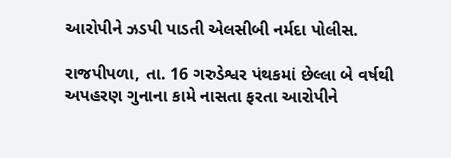આરોપીને ઝડપી પાડતી એલસીબી નર્મદા પોલીસ.

રાજપીપળા, તા. 16 ગરુડેશ્વર પંથકમાં છેલ્લા બે વર્ષથી અપહરણ ગુનાના કામે નાસતા ફરતા આરોપીને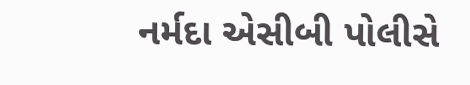નર્મદા એસીબી પોલીસે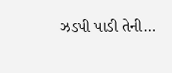ઝડપી પાડી તેની…